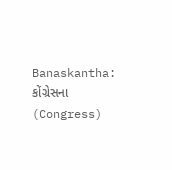Banaskantha: કોંગ્રેસના (Congress)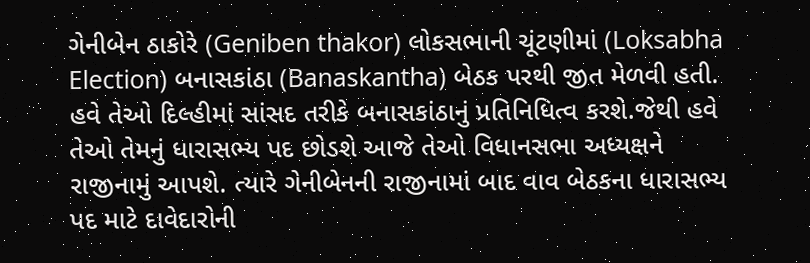ગેનીબેન ઠાકોરે (Geniben thakor) લોકસભાની ચૂંટણીમાં (Loksabha Election) બનાસકાંઠા (Banaskantha) બેઠક પરથી જીત મેળવી હતી. હવે તેઓ દિલ્હીમાં સાંસદ તરીકે બનાસકાંઠાનું પ્રતિનિધિત્વ કરશે.જેથી હવે તેઓ તેમનું ધારાસભ્ય પદ છોડશે આજે તેઓ વિધાનસભા અધ્યક્ષને રાજીનામું આપશે. ત્યારે ગેનીબેનની રાજીનામાં બાદ વાવ બેઠકના ધારાસભ્ય પદ માટે દાવેદારોની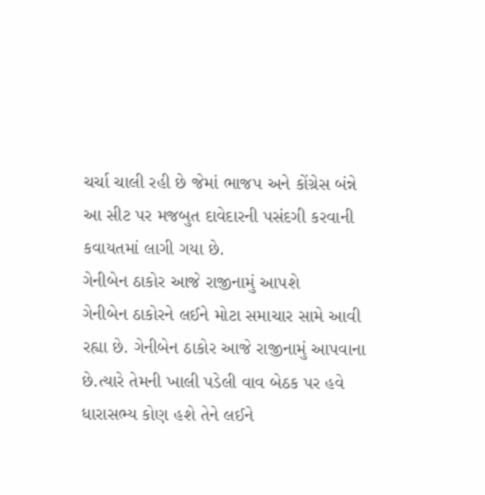ચર્ચા ચાલી રહી છે જેમાં ભાજપ અને કોંગ્રેસ બંન્ને આ સીટ પર મજબુત દાવેદારની પસંદગી કરવાની કવાયતમાં લાગી ગયા છે.
ગેનીબેન ઠાકોર આજે રાજીનામું આપશે
ગેનીબેન ઠાકોરને લઈને મોટા સમાચાર સામે આવી રહ્યા છે. ગેનીબેન ઠાકોર આજે રાજીનામું આપવાના છે.ત્યારે તેમની ખાલી પડેલી વાવ બેઠક પર હવે ધારાસભ્ય કોણ હશે તેને લઈને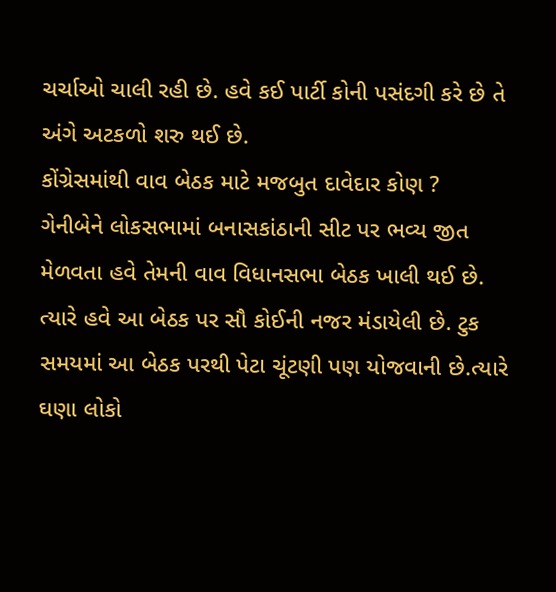ચર્ચાઓ ચાલી રહી છે. હવે કઈ પાર્ટી કોની પસંદગી કરે છે તે અંગે અટકળો શરુ થઈ છે.
કોંગ્રેસમાંથી વાવ બેઠક માટે મજબુત દાવેદાર કોણ ?
ગેનીબેને લોકસભામાં બનાસકાંઠાની સીટ પર ભવ્ય જીત મેળવતા હવે તેમની વાવ વિધાનસભા બેઠક ખાલી થઈ છે. ત્યારે હવે આ બેઠક પર સૌ કોઈની નજર મંડાયેલી છે. ટુક સમયમાં આ બેઠક પરથી પેટા ચૂંટણી પણ યોજવાની છે.ત્યારે ઘણા લોકો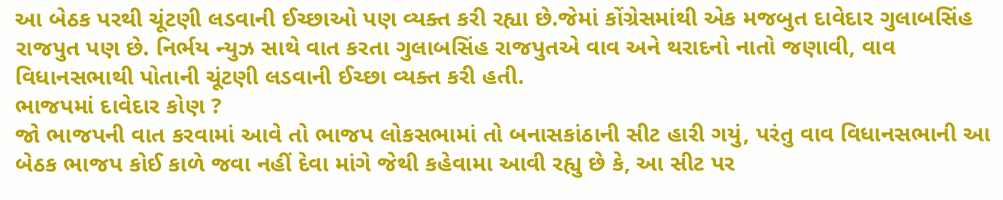આ બેઠક પરથી ચૂંટણી લડવાની ઈચ્છાઓ પણ વ્યક્ત કરી રહ્યા છે.જેમાં કોંગ્રેસમાંથી એક મજબુત દાવેદાર ગુલાબસિંહ રાજપુત પણ છે. નિર્ભય ન્યુઝ સાથે વાત કરતા ગુલાબસિંહ રાજપુતએ વાવ અને થરાદનો નાતો જણાવી, વાવ વિધાનસભાથી પોતાની ચૂંટણી લડવાની ઈચ્છા વ્યક્ત કરી હતી.
ભાજપમાં દાવેદાર કોણ ?
જો ભાજપની વાત કરવામાં આવે તો ભાજપ લોકસભામાં તો બનાસકાંઠાની સીટ હારી ગયું, પરંતુ વાવ વિધાનસભાની આ બેઠક ભાજપ કોઈ કાળે જવા નહીં દેવા માંગે જેથી કહેવામા આવી રહ્યુ છે કે, આ સીટ પર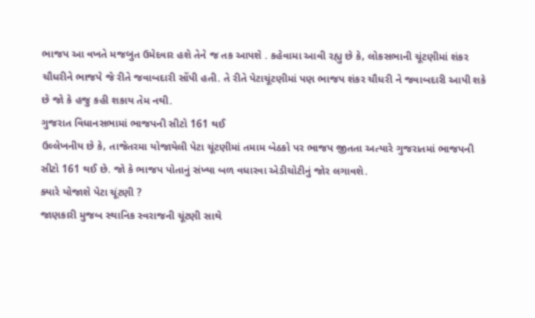ભાજપ આ વખતે મજબુત ઉમેદવાર હશે તેને જ તક આપશે . કહેવામા આવી રહ્યુ છે કે, લોકસભાની ચૂંટણીમાં શંકર ચૌધરીને ભાજપે જે રીતે જવાબદારી સોંપી હતી. તે રીતે પેટાચૂંટણીમાં પણ ભાજપ શંકર ચૌધરી ને જવાબદારી આપી શકે છે જો કે હજુ કહી શકાય તેમ નથી.
ગુજરાત વિધાનસભામાં ભાજપની સીટો 161 થઈ
ઉલ્લેખનીય છે કે, તાજેતરમા યોજાયેલી પેટા ચૂંટણીમાં તમામ બેઠકો પર ભાજપ જીતતા અત્યારે ગુજરાતમાં ભાજપની સીટો 161 થઈ છે. જો કે ભાજપ પોતાનું સંખ્યા બળ વધારવા એડીચોટીનું જોર લગાવશે.
ક્યારે યોજાશે પેટા ચૂંટણી ?
જાણકારી મુજબ સ્થાનિક સ્વરાજની ચૂંટણી સાથે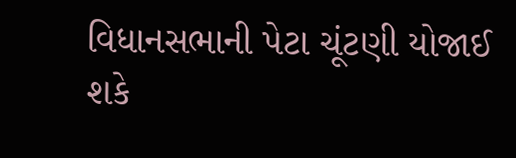વિધાનસભાની પેટા ચૂંટણી યોજાઈ શકે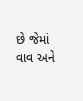છે જેમાં વાવ અને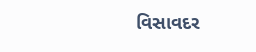વિસાવદર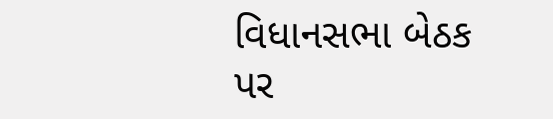વિધાનસભા બેઠક પર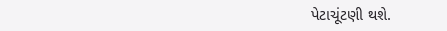પેટાચૂંટણી થશે.